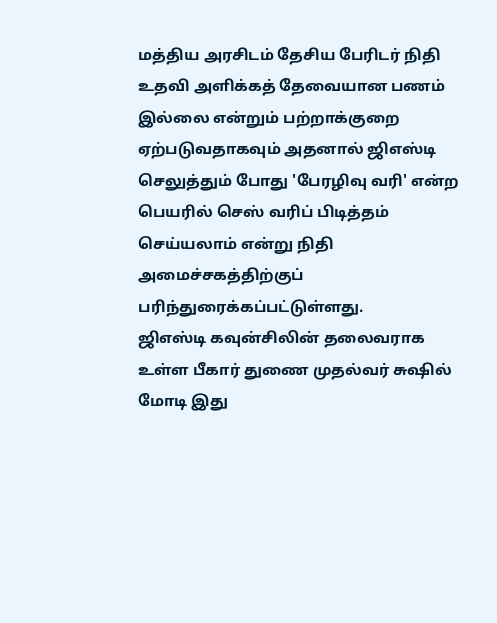மத்திய அரசிடம் தேசிய பேரிடர் நிதி உதவி அளிக்கத் தேவையான பணம் இல்லை என்றும் பற்றாக்குறை ஏற்படுவதாகவும் அதனால் ஜிஎஸ்டி செலுத்தும் போது 'பேரழிவு வரி' என்ற பெயரில் செஸ் வரிப் பிடித்தம் செய்யலாம் என்று நிதி அமைச்சகத்திற்குப் பரிந்துரைக்கப்பட்டுள்ளது.
ஜிஎஸ்டி கவுன்சிலின் தலைவராக உள்ள பீகார் துணை முதல்வர் சுஷில் மோடி இது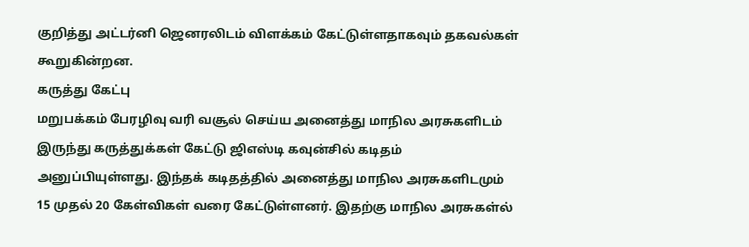குறித்து அட்டர்னி ஜெனரலிடம் விளக்கம் கேட்டுள்ளதாகவும் தகவல்கள் கூறுகின்றன.
கருத்து கேட்பு
மறுபக்கம் பேரழிவு வரி வசூல் செய்ய அனைத்து மாநில அரசுகளிடம் இருந்து கருத்துக்கள் கேட்டு ஜிஎஸ்டி கவுன்சில் கடிதம் அனுப்பியுள்ளது. இந்தக் கடிதத்தில் அனைத்து மாநில அரசுகளிடமும் 15 முதல் 20 கேள்விகள் வரை கேட்டுள்ளனர். இதற்கு மாநில அரசுகள்ல்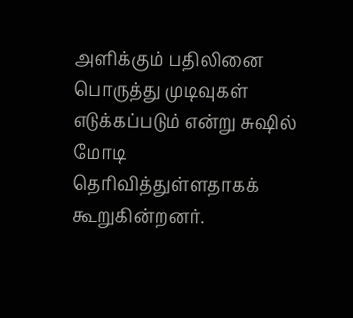அளிக்கும் பதிலினை பொருத்து முடிவுகள் எடுக்கப்படும் என்று சுஷில் மோடி தெரிவித்துள்ளதாகக் கூறுகின்றனர்.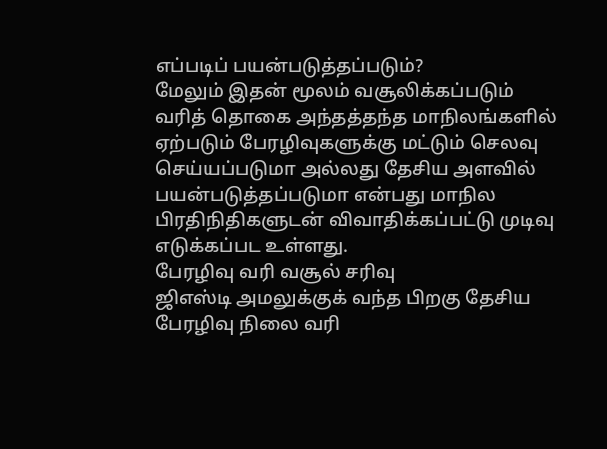எப்படிப் பயன்படுத்தப்படும்?
மேலும் இதன் மூலம் வசூலிக்கப்படும் வரித் தொகை அந்தத்தந்த மாநிலங்களில் ஏற்படும் பேரழிவுகளுக்கு மட்டும் செலவு செய்யப்படுமா அல்லது தேசிய அளவில் பயன்படுத்தப்படுமா என்பது மாநில பிரதிநிதிகளுடன் விவாதிக்கப்பட்டு முடிவு எடுக்கப்பட உள்ளது.
பேரழிவு வரி வசூல் சரிவு
ஜிஎஸ்டி அமலுக்குக் வந்த பிறகு தேசிய பேரழிவு நிலை வரி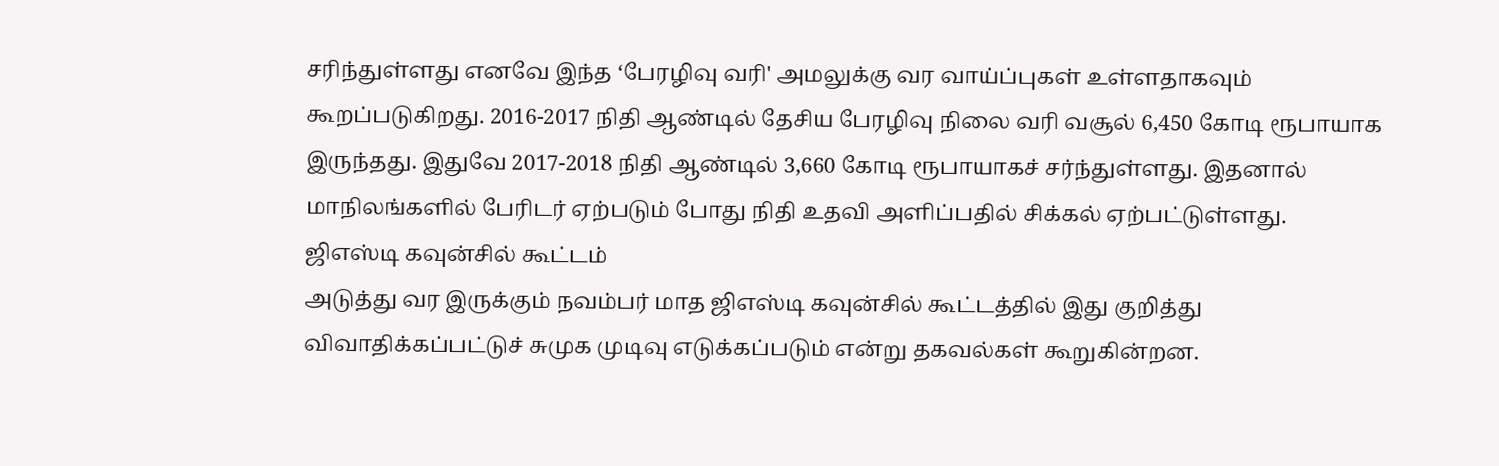சரிந்துள்ளது எனவே இந்த ‘பேரழிவு வரி' அமலுக்கு வர வாய்ப்புகள் உள்ளதாகவும் கூறப்படுகிறது. 2016-2017 நிதி ஆண்டில் தேசிய பேரழிவு நிலை வரி வசூல் 6,450 கோடி ரூபாயாக இருந்தது. இதுவே 2017-2018 நிதி ஆண்டில் 3,660 கோடி ரூபாயாகச் சர்ந்துள்ளது. இதனால் மாநிலங்களில் பேரிடர் ஏற்படும் போது நிதி உதவி அளிப்பதில் சிக்கல் ஏற்பட்டுள்ளது.
ஜிஎஸ்டி கவுன்சில் கூட்டம்
அடுத்து வர இருக்கும் நவம்பர் மாத ஜிஎஸ்டி கவுன்சில் கூட்டத்தில் இது குறித்து விவாதிக்கப்பட்டுச் சுமுக முடிவு எடுக்கப்படும் என்று தகவல்கள் கூறுகின்றன.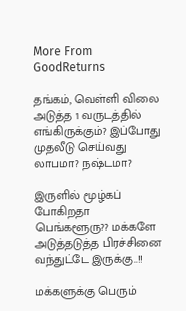More From GoodReturns

தங்கம், வெள்ளி விலை அடுத்த 1 வருடத்தில் எங்கிருக்கும்? இப்போது முதலீடு செய்வது லாபமா? நஷ்டமா?

இருளில் மூழ்கப் போகிறதா பெங்களூரு?? மக்களே அடுத்தடுத்த பிரச்சினை வந்துட்டே இருக்கு..!!

மக்களுக்கு பெரும்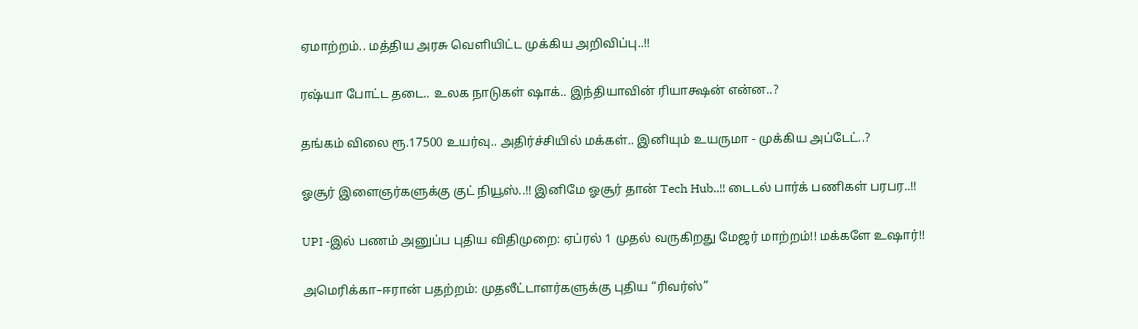ஏமாற்றம்.. மத்திய அரசு வெளியிட்ட முக்கிய அறிவிப்பு..!!

ரஷ்யா போட்ட தடை.. உலக நாடுகள் ஷாக்.. இந்தியாவின் ரியாக்ஷன் என்ன..?

தங்கம் விலை ரூ.17500 உயர்வு.. அதிர்ச்சியில் மக்கள்.. இனியும் உயருமா - முக்கிய அப்டேட்..?

ஓசூர் இளைஞர்களுக்கு குட் நியூஸ்..!! இனிமே ஓசூர் தான் Tech Hub..!! டைடல் பார்க் பணிகள் பரபர..!!

UPI -இல் பணம் அனுப்ப புதிய விதிமுறை: ஏப்ரல் 1 முதல் வருகிறது மேஜர் மாற்றம்!! மக்களே உஷார்!!

அமெரிக்கா–ஈரான் பதற்றம்: முதலீட்டாளர்களுக்கு புதிய “ரிவர்ஸ்”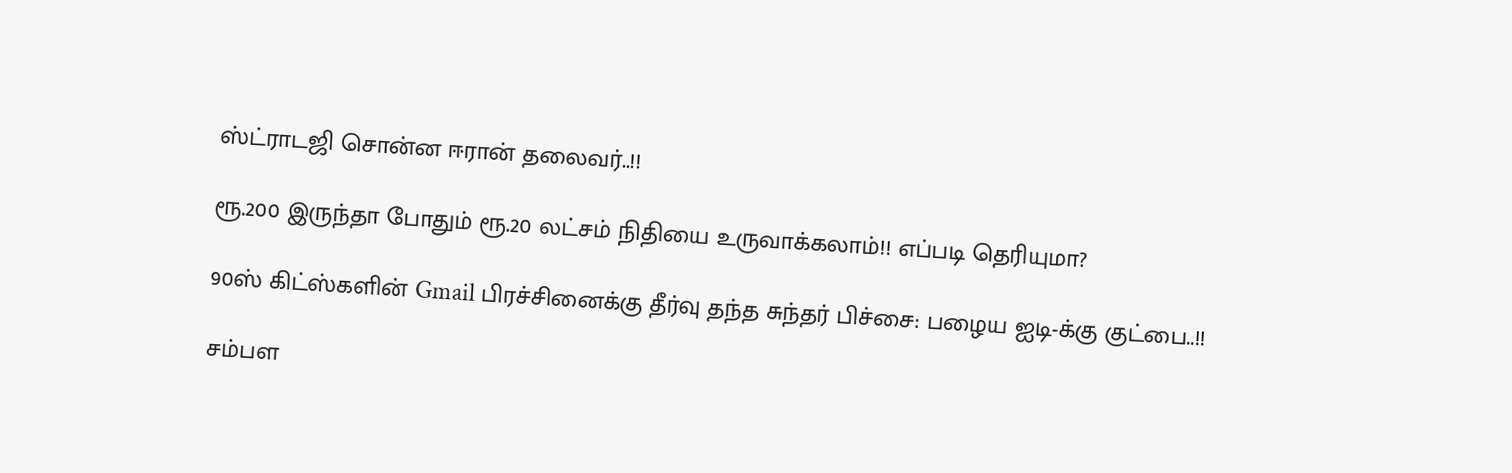ஸ்ட்ராடஜி சொன்ன ஈரான் தலைவர்..!!

ரூ.200 இருந்தா போதும் ரூ.20 லட்சம் நிதியை உருவாக்கலாம்!! எப்படி தெரியுமா?

90ஸ் கிட்ஸ்களின் Gmail பிரச்சினைக்கு தீர்வு தந்த சுந்தர் பிச்சை: பழைய ஐடி-க்கு குட்பை..!!

சம்பள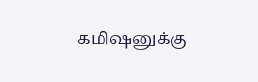கமிஷனுக்கு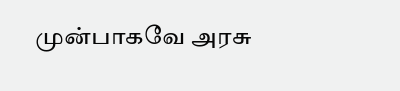முன்பாகவே அரசு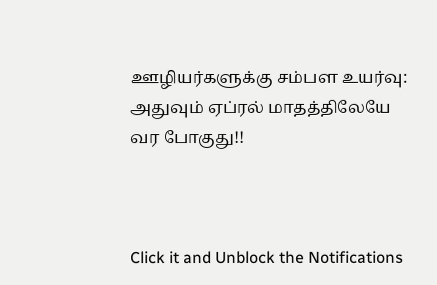ஊழியர்களுக்கு சம்பள உயர்வு: அதுவும் ஏப்ரல் மாதத்திலேயே வர போகுது!!



Click it and Unblock the Notifications